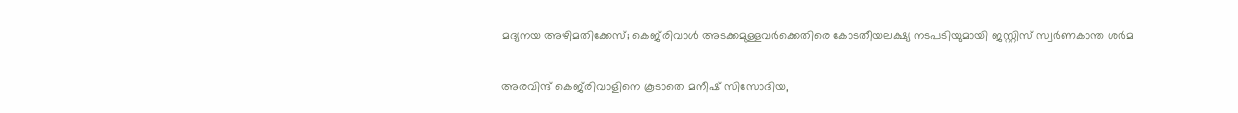മദ്യനയ അഴിമതിക്കേസ്; കെജ്‌രിവാള്‍ അടക്കമുള്ളവര്‍ക്കെതിരെ കോടതീയലക്ഷ്യ നടപടിയുമായി ജസ്റ്റിസ് സ്വര്‍ണകാന്ത ശര്‍മ

അരവിന്ദ് കെജ്‌രിവാളിനെ കൂടാതെ മനീഷ് സിസോദിയ,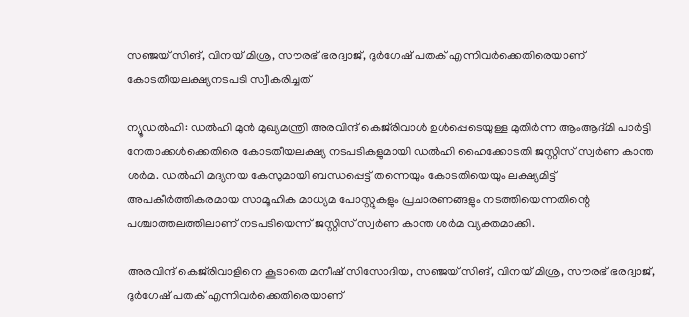സഞ്ജയ് സിങ്, വിനയ് മിശ്ര, സൗരഭ് ഭരദ്വാജ്, ദുര്‍ഗേഷ് പതക് എന്നിവര്‍ക്കെതിരെയാണ് കോടതീയലക്ഷ്യനടപടി സ്വീകരിച്ചത്

ന്യൂഡല്‍ഹി: ഡല്‍ഹി മുന്‍ മുഖ്യമന്ത്രി അരവിന്ദ് കെജ്‌രിവാള്‍ ഉള്‍പ്പെടെയുള്ള മുതിര്‍ന്ന ആംആദ്മി പാര്‍ട്ടി നേതാക്കള്‍ക്കെതിരെ കോടതീയലക്ഷ്യ നടപടികളുമായി ഡല്‍ഹി ഹൈക്കോടതി ജസ്റ്റിസ് സ്വര്‍ണ കാന്ത ശര്‍മ. ഡല്‍ഹി മദ്യനയ കേസുമായി ബന്ധപ്പെട്ട് തന്നെയും കോടതിയെയും ലക്ഷ്യമിട്ട് അപകീര്‍ത്തികരമായ സാമൂഹിക മാധ്യമ പോസ്റ്റുകളും പ്രചാരണങ്ങളും നടത്തിയെന്നതിന്റെ പശ്ചാത്തലത്തിലാണ് നടപടിയെന്ന് ജസ്റ്റിസ് സ്വര്‍ണ കാന്ത ശര്‍മ വ്യക്തമാക്കി.

അരവിന്ദ് കെജ്‌രിവാളിനെ കൂടാതെ മനീഷ് സിസോദിയ, സഞ്ജയ് സിങ്, വിനയ് മിശ്ര, സൗരഭ് ഭരദ്വാജ്, ദുര്‍ഗേഷ് പതക് എന്നിവര്‍ക്കെതിരെയാണ്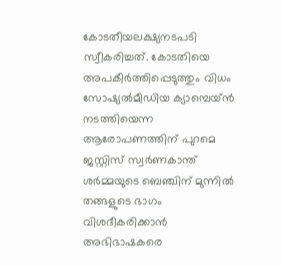കോടതീയലക്ഷ്യനടപടി സ്വീകരിച്ചത്. കോടതിയെ അപകീര്‍ത്തിപ്പെടുത്തും വിധം സോഷ്യല്‍മീഡിയ ക്യാമ്പെയ്ന്‍ നടത്തിയെന്ന ആരോപണത്തിന് പുറമെ ജസ്റ്റിസ് സ്വര്‍ണകാന്ത് ശര്‍മ്മയുടെ ബെഞ്ചിന് മുന്നില്‍ തങ്ങളുടെ ഭാഗം വിശദീകരിക്കാന്‍ അഭിഭാഷകരെ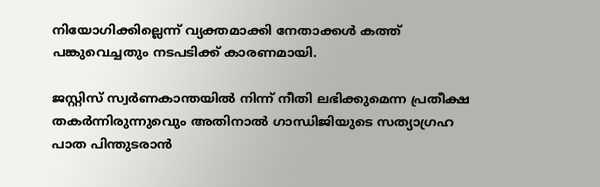നിയോഗിക്കില്ലെന്ന് വ്യക്തമാക്കി നേതാക്കള്‍ കത്ത് പങ്കുവെച്ചതും നടപടിക്ക് കാരണമായി.

ജസ്റ്റിസ് സ്വര്‍ണകാന്തയില്‍ നിന്ന് നീതി ലഭിക്കുമെന്ന പ്രതീക്ഷ തകര്‍ന്നിരുന്നുവെും അതിനാല്‍ ഗാന്ധിജിയുടെ സത്യാഗ്രഹ പാത പിന്തുടരാന്‍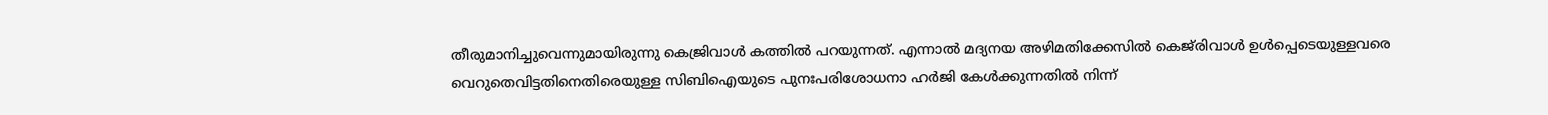തീരുമാനിച്ചുവെന്നുമായിരുന്നു കെജ്രിവാള്‍ കത്തില്‍ പറയുന്നത്. എന്നാല്‍ മദ്യനയ അഴിമതിക്കേസില്‍ കെജ്‌രിവാള്‍ ഉള്‍പ്പെടെയുള്ളവരെ വെറുതെവിട്ടതിനെതിരെയുള്ള സിബിഐയുടെ പുനഃപരിശോധനാ ഹര്‍ജി കേള്‍ക്കുന്നതില്‍ നിന്ന്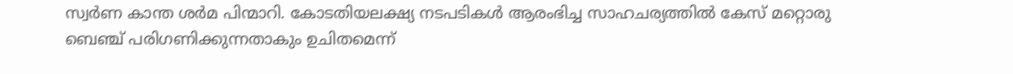സ്വര്‍ണ കാന്ത ശര്‍മ പിന്മാറി. കോടതിയലക്ഷ്യ നടപടികള്‍ ആരംഭിച്ച സാഹചര്യത്തില്‍ കേസ് മറ്റൊരു ബെഞ്ച് പരിഗണിക്കുന്നതാകും ഉചിതമെന്ന്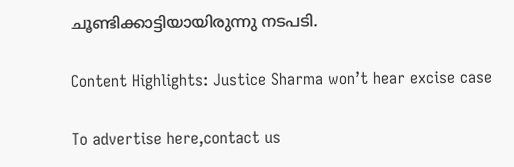ചൂണ്ടിക്കാട്ടിയായിരുന്നു നടപടി.

Content Highlights: Justice Sharma won’t hear excise case

To advertise here,contact us